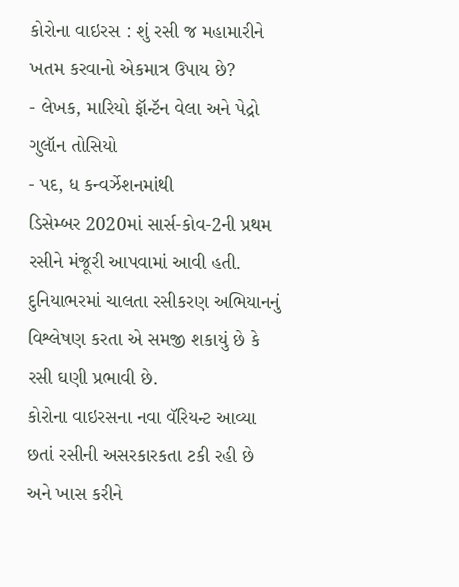કોરોના વાઇરસ : શું રસી જ મહામારીને ખતમ કરવાનો એકમાત્ર ઉપાય છે?
- લેખક, મારિયો ફૉન્ટૅન વેલા અને પેદ્રો ગુલૉન તોસિયો
- પદ, ધ કન્વર્ઝેશનમાંથી
ડિસેમ્બર 2020માં સાર્સ-કોવ-2ની પ્રથમ રસીને મંજૂરી આપવામાં આવી હતી.
દુનિયાભરમાં ચાલતા રસીકરણ અભિયાનનું વિશ્લેષણ કરતા એ સમજી શકાયું છે કે રસી ઘણી પ્રભાવી છે.
કોરોના વાઇરસના નવા વૅરિયન્ટ આવ્યા છતાં રસીની અસરકારકતા ટકી રહી છે અને ખાસ કરીને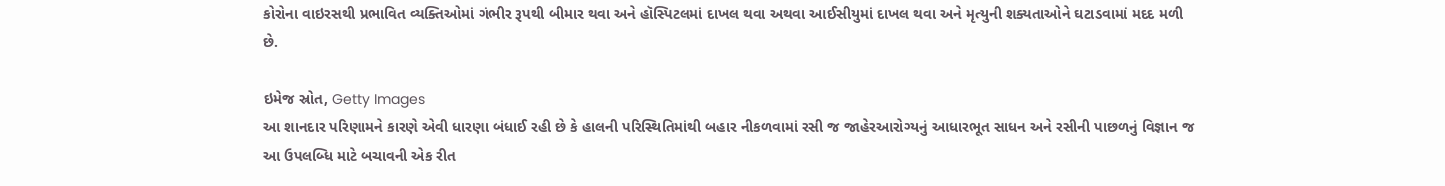કોરોના વાઇરસથી પ્રભાવિત વ્યક્તિઓમાં ગંભીર રૂપથી બીમાર થવા અને હૉસ્પિટલમાં દાખલ થવા અથવા આઈસીયુમાં દાખલ થવા અને મૃત્યુની શક્યતાઓને ઘટાડવામાં મદદ મળી છે.

ઇમેજ સ્રોત, Getty Images
આ શાનદાર પરિણામને કારણે એવી ધારણા બંધાઈ રહી છે કે હાલની પરિસ્થિતિમાંથી બહાર નીકળવામાં રસી જ જાહેરઆરોગ્યનું આધારભૂત સાધન અને રસીની પાછળનું વિજ્ઞાન જ આ ઉપલબ્ધિ માટે બચાવની એક રીત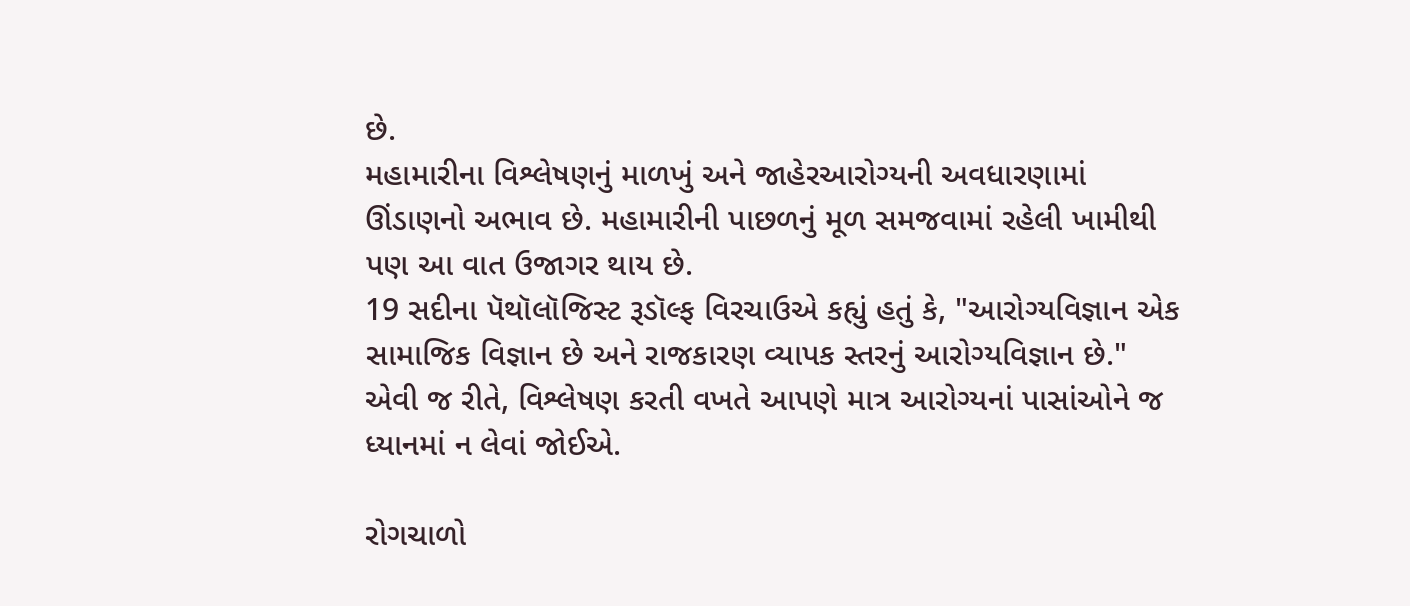છે.
મહામારીના વિશ્લેષણનું માળખું અને જાહેરઆરોગ્યની અવધારણામાં ઊંડાણનો અભાવ છે. મહામારીની પાછળનું મૂળ સમજવામાં રહેલી ખામીથી પણ આ વાત ઉજાગર થાય છે.
19 સદીના પૅથૉલૉજિસ્ટ રૂડૉલ્ફ વિરચાઉએ કહ્યું હતું કે, "આરોગ્યવિજ્ઞાન એક સામાજિક વિજ્ઞાન છે અને રાજકારણ વ્યાપક સ્તરનું આરોગ્યવિજ્ઞાન છે."
એવી જ રીતે, વિશ્લેષણ કરતી વખતે આપણે માત્ર આરોગ્યનાં પાસાંઓને જ ધ્યાનમાં ન લેવાં જોઈએ.

રોગચાળો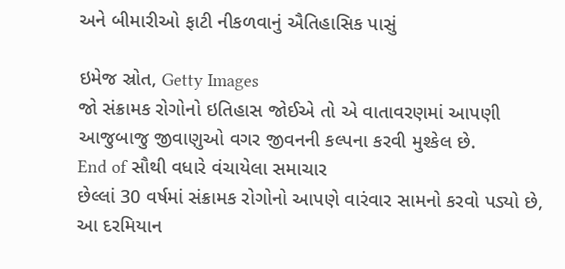અને બીમારીઓ ફાટી નીકળવાનું ઐતિહાસિક પાસું

ઇમેજ સ્રોત, Getty Images
જો સંક્રામક રોગોનો ઇતિહાસ જોઈએ તો એ વાતાવરણમાં આપણી આજુબાજુ જીવાણુઓ વગર જીવનની કલ્પના કરવી મુશ્કેલ છે.
End of સૌથી વધારે વંચાયેલા સમાચાર
છેલ્લાં 30 વર્ષમાં સંક્રામક રોગોનો આપણે વારંવાર સામનો કરવો પડ્યો છે, આ દરમિયાન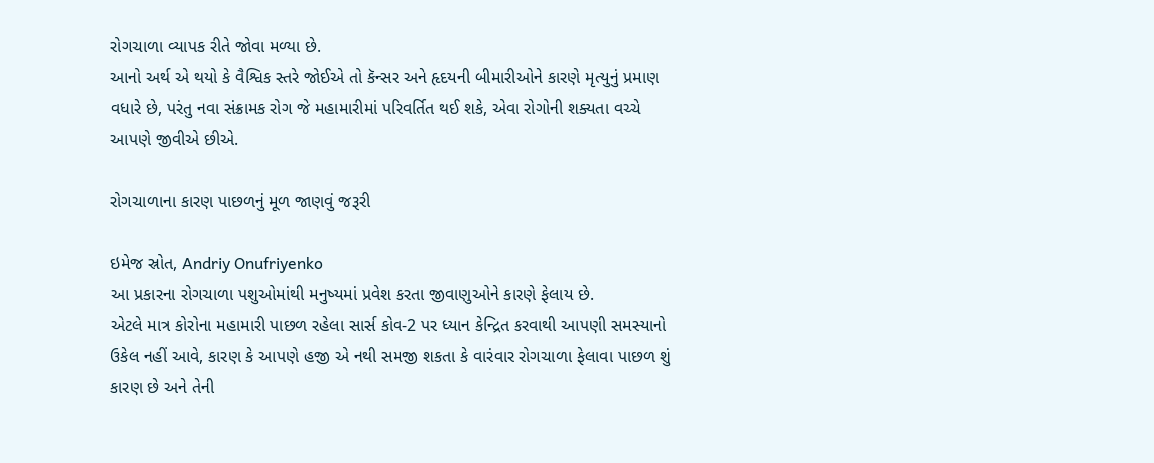રોગચાળા વ્યાપક રીતે જોવા મળ્યા છે.
આનો અર્થ એ થયો કે વૈશ્વિક સ્તરે જોઈએ તો કૅન્સર અને હૃદયની બીમારીઓને કારણે મૃત્યુનું પ્રમાણ વધારે છે, પરંતુ નવા સંક્રામક રોગ જે મહામારીમાં પરિવર્તિત થઈ શકે, એવા રોગોની શક્યતા વચ્ચે આપણે જીવીએ છીએ.

રોગચાળાના કારણ પાછળનું મૂળ જાણવું જરૂરી

ઇમેજ સ્રોત, Andriy Onufriyenko
આ પ્રકારના રોગચાળા પશુઓમાંથી મનુષ્યમાં પ્રવેશ કરતા જીવાણુઓને કારણે ફેલાય છે.
એટલે માત્ર કોરોના મહામારી પાછળ રહેલા સાર્સ કોવ-2 પર ધ્યાન કેન્દ્રિત કરવાથી આપણી સમસ્યાનો ઉકેલ નહીં આવે, કારણ કે આપણે હજી એ નથી સમજી શકતા કે વારંવાર રોગચાળા ફેલાવા પાછળ શું કારણ છે અને તેની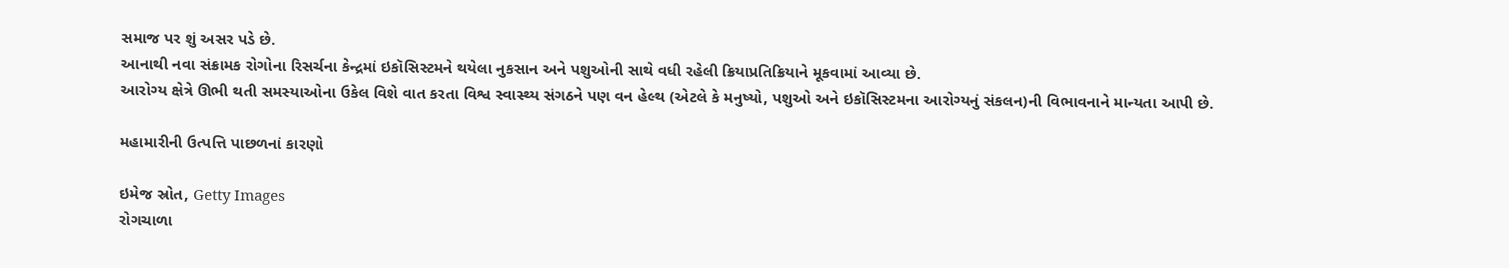સમાજ પર શું અસર પડે છે.
આનાથી નવા સંક્રામક રોગોના રિસર્ચના કેન્દ્રમાં ઇકૉસિસ્ટમને થયેલા નુકસાન અને પશુઓની સાથે વધી રહેલી ક્રિયાપ્રતિક્રિયાને મૂકવામાં આવ્યા છે.
આરોગ્ય ક્ષેત્રે ઊભી થતી સમસ્યાઓના ઉકેલ વિશે વાત કરતા વિશ્વ સ્વાસ્થ્ય સંગઠને પણ વન હેલ્થ (એટલે કે મનુષ્યો, પશુઓ અને ઇકૉસિસ્ટમના આરોગ્યનું સંકલન)ની વિભાવનાને માન્યતા આપી છે.

મહામારીની ઉત્પત્તિ પાછળનાં કારણો

ઇમેજ સ્રોત, Getty Images
રોગચાળા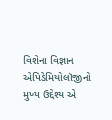વિશેના વિજ્ઞાન એપિડેમિયોલૉજીનો મુખ્ય ઉદ્દેશ્ય એ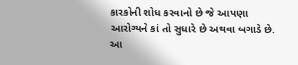કારકોની શોધ કરવાનો છે જે આપણા આરોગ્યને કાં તો સુધારે છે અથવા બગાડે છે.
આ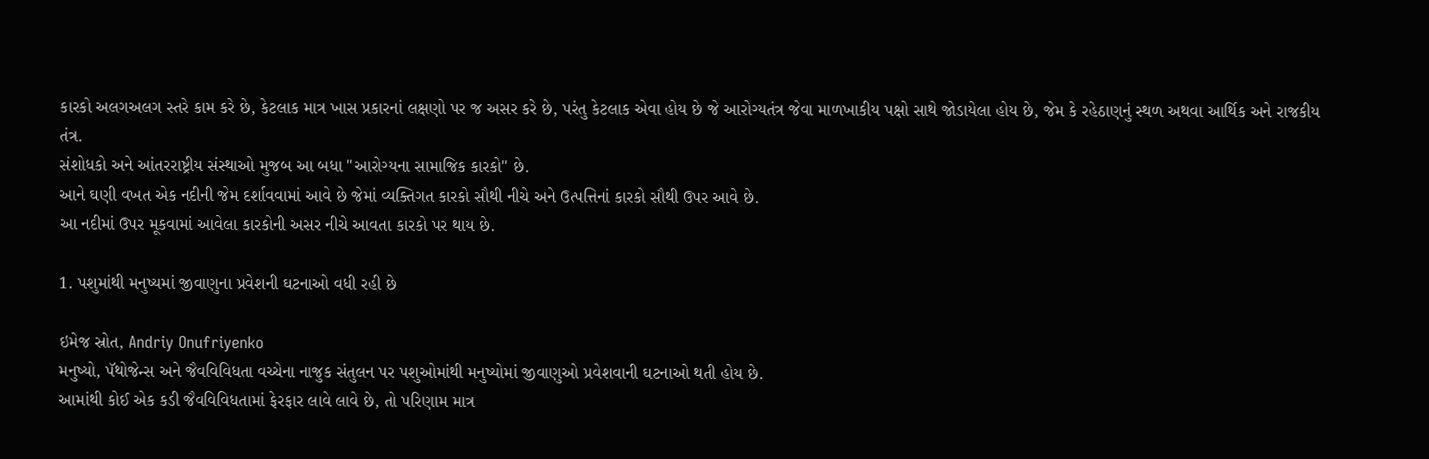કારકો અલગઅલગ સ્તરે કામ કરે છે, કેટલાક માત્ર ખાસ પ્રકારનાં લક્ષણો પર જ અસર કરે છે, પરંતુ કેટલાક એવા હોય છે જે આરોગ્યતંત્ર જેવા માળખાકીય પક્ષો સાથે જોડાયેલા હોય છે, જેમ કે રહેઠાણનું સ્થળ અથવા આર્થિક અને રાજકીય તંત્ર.
સંશોધકો અને આંતરરાષ્ટ્રીય સંસ્થાઓ મુજબ આ બધા "આરોગ્યના સામાજિક કારકો" છે.
આને ઘણી વખત એક નદીની જેમ દર્શાવવામાં આવે છે જેમાં વ્યક્તિગત કારકો સૌથી નીચે અને ઉત્પત્તિનાં કારકો સૌથી ઉપર આવે છે.
આ નદીમાં ઉપર મૂકવામાં આવેલા કારકોની અસર નીચે આવતા કારકો પર થાય છે.

1. પશુમાંથી મનુષ્યમાં જીવાણુના પ્રવેશની ઘટનાઓ વધી રહી છે

ઇમેજ સ્રોત, Andriy Onufriyenko
મનુષ્યો, પૅથોજેન્સ અને જૈવવિવિધતા વચ્ચેના નાજુક સંતુલન પર પશુઓમાંથી મનુષ્યોમાં જીવાણુઓ પ્રવેશવાની ઘટનાઓ થતી હોય છે.
આમાંથી કોઈ એક કડી જૈવવિવિધતામાં ફેરફાર લાવે લાવે છે, તો પરિણામ માત્ર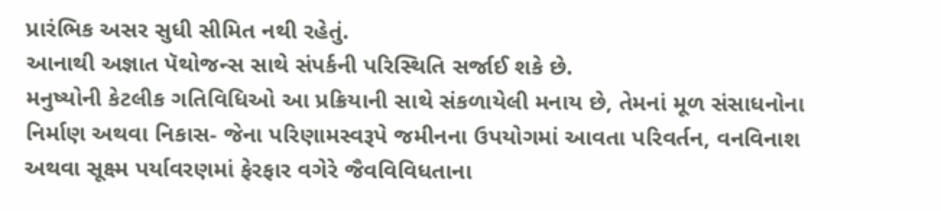પ્રારંભિક અસર સુધી સીમિત નથી રહેતું.
આનાથી અજ્ઞાત પૅથોજન્સ સાથે સંપર્કની પરિસ્થિતિ સર્જાઈ શકે છે.
મનુષ્યોની કેટલીક ગતિવિધિઓ આ પ્રક્રિયાની સાથે સંકળાયેલી મનાય છે, તેમનાં મૂળ સંસાધનોના નિર્માણ અથવા નિકાસ- જેના પરિણામસ્વરૂપે જમીનના ઉપયોગમાં આવતા પરિવર્તન, વનવિનાશ અથવા સૂક્ષ્મ પર્યાવરણમાં ફેરફાર વગેરે જૈવવિવિધતાના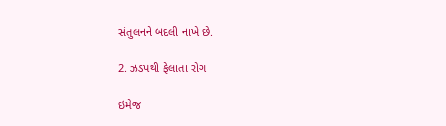સંતુલનને બદલી નાખે છે.

2. ઝડપથી ફેલાતા રોગ

ઇમેજ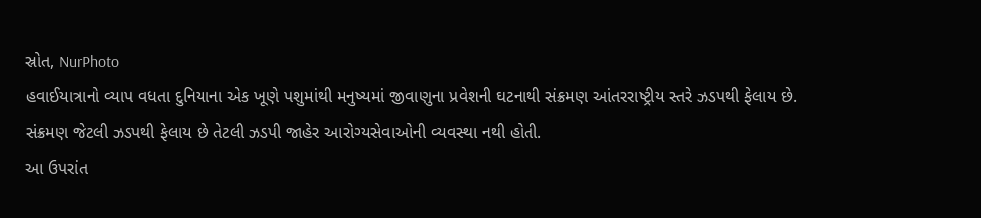સ્રોત, NurPhoto
હવાઈયાત્રાનો વ્યાપ વધતા દુનિયાના એક ખૂણે પશુમાંથી મનુષ્યમાં જીવાણુના પ્રવેશની ઘટનાથી સંક્રમણ આંતરરાષ્ટ્રીય સ્તરે ઝડપથી ફેલાય છે.
સંક્રમણ જેટલી ઝડપથી ફેલાય છે તેટલી ઝડપી જાહેર આરોગ્યસેવાઓની વ્યવસ્થા નથી હોતી.
આ ઉપરાંત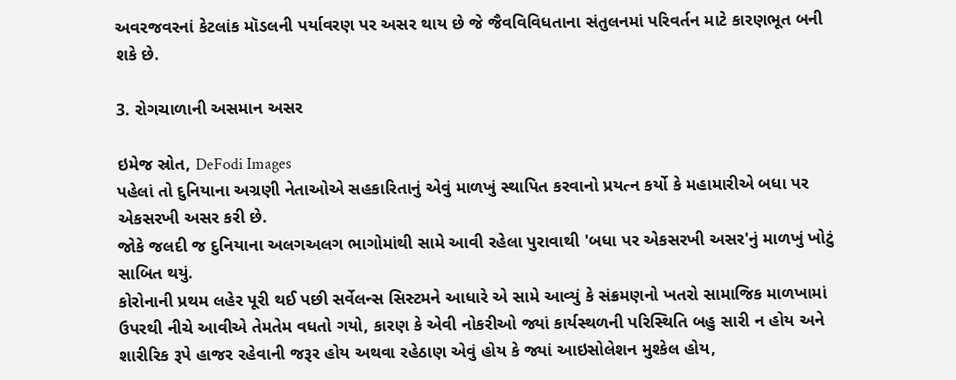અવરજવરનાં કેટલાંક મૉડલની પર્યાવરણ પર અસર થાય છે જે જૈવવિવિધતાના સંતુલનમાં પરિવર્તન માટે કારણભૂત બની શકે છે.

3. રોગચાળાની અસમાન અસર

ઇમેજ સ્રોત, DeFodi Images
પહેલાં તો દુનિયાના અગ્રણી નેતાઓએ સહકારિતાનું એવું માળખું સ્થાપિત કરવાનો પ્રયત્ન કર્યો કે મહામારીએ બધા પર એકસરખી અસર કરી છે.
જોકે જલદી જ દુનિયાના અલગઅલગ ભાગોમાંથી સામે આવી રહેલા પુરાવાથી 'બધા પર એકસરખી અસર'નું માળખું ખોટું સાબિત થયું.
કોરોનાની પ્રથમ લહેર પૂરી થઈ પછી સર્વેલન્સ સિસ્ટમને આધારે એ સામે આવ્યું કે સંક્રમણનો ખતરો સામાજિક માળખામાં ઉપરથી નીચે આવીએ તેમતેમ વધતો ગયો, કારણ કે એવી નોકરીઓ જ્યાં કાર્યસ્થળની પરિસ્થિતિ બહુ સારી ન હોય અને શારીરિક રૂપે હાજર રહેવાની જરૂર હોય અથવા રહેઠાણ એવું હોય કે જ્યાં આઇસોલેશન મુશ્કેલ હોય,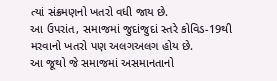ત્યાં સંક્રમણનો ખતરો વધી જાય છે.
આ ઉપરાંત, સમાજમાં જુદાંજુદાં સ્તરે કોવિડ-19થી મરવાનો ખતરો પણ અલગઅલગ હોય છે.
આ જૂથો જે સમાજમાં અસમાનતાનો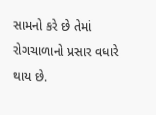સામનો કરે છે તેમાં રોગચાળાનો પ્રસાર વધારે થાય છે.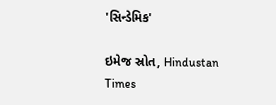'સિન્ડેમિક'

ઇમેજ સ્રોત, Hindustan Times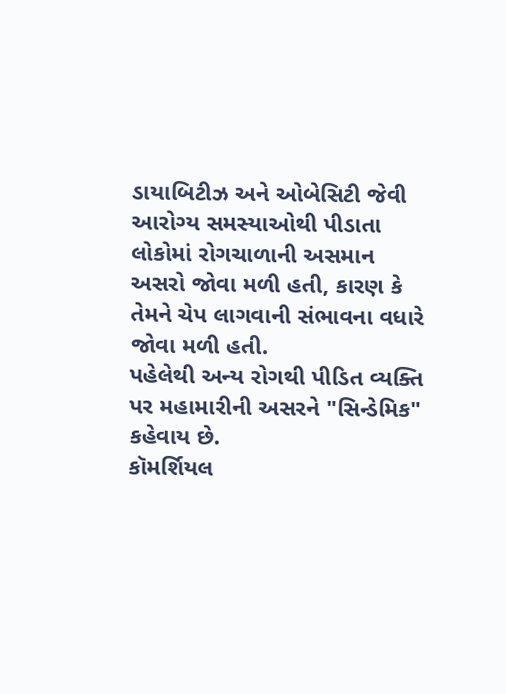ડાયાબિટીઝ અને ઓબેસિટી જેવી આરોગ્ય સમસ્યાઓથી પીડાતા લોકોમાં રોગચાળાની અસમાન અસરો જોવા મળી હતી, કારણ કે તેમને ચેપ લાગવાની સંભાવના વધારે જોવા મળી હતી.
પહેલેથી અન્ય રોગથી પીડિત વ્યક્તિ પર મહામારીની અસરને "સિન્ડેમિક" કહેવાય છે.
કૉમર્શિયલ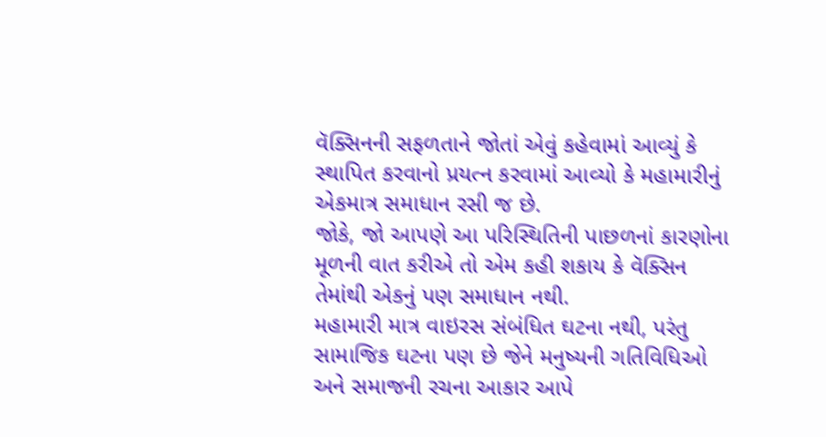વૅક્સિનની સફળતાને જોતાં એવું કહેવામાં આવ્યું કે સ્થાપિત કરવાનો પ્રયત્ન કરવામાં આવ્યો કે મહામારીનું એકમાત્ર સમાધાન રસી જ છે.
જોકે, જો આપણે આ પરિસ્થિતિની પાછળનાં કારણોના મૂળની વાત કરીએ તો એમ કહી શકાય કે વૅક્સિન તેમાંથી એકનું પણ સમાધાન નથી.
મહામારી માત્ર વાઇરસ સંબંધિત ઘટના નથી, પરંતુ સામાજિક ઘટના પણ છે જેને મનુષ્યની ગતિવિધિઓ અને સમાજની રચના આકાર આપે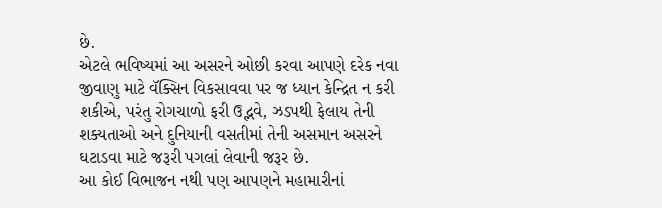છે.
એટલે ભવિષ્યમાં આ અસરને ઓછી કરવા આપણે દરેક નવા જીવાણુ માટે વૅક્સિન વિકસાવવા પર જ ધ્યાન કેન્દ્રિત ન કરી શકીએ, પરંતુ રોગચાળો ફરી ઉદ્ભવે, ઝડપથી ફેલાય તેની શક્યતાઓ અને દુનિયાની વસતીમાં તેની અસમાન અસરને ઘટાડવા માટે જરૂરી પગલાં લેવાની જરૂર છે.
આ કોઈ વિભાજન નથી પણ આપણને મહામારીનાં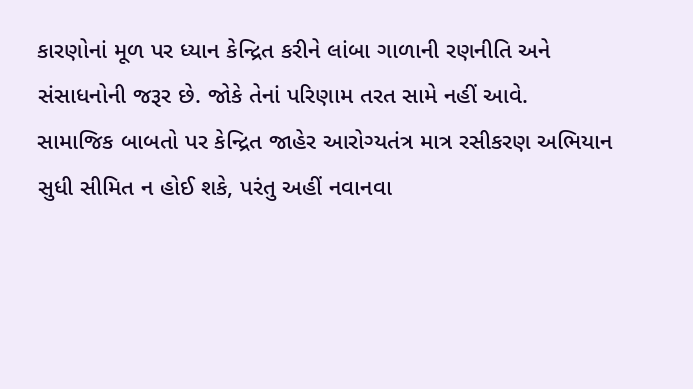કારણોનાં મૂળ પર ધ્યાન કેન્દ્રિત કરીને લાંબા ગાળાની રણનીતિ અને સંસાધનોની જરૂર છે. જોકે તેનાં પરિણામ તરત સામે નહીં આવે.
સામાજિક બાબતો પર કેન્દ્રિત જાહેર આરોગ્યતંત્ર માત્ર રસીકરણ અભિયાન સુધી સીમિત ન હોઈ શકે, પરંતુ અહીં નવાનવા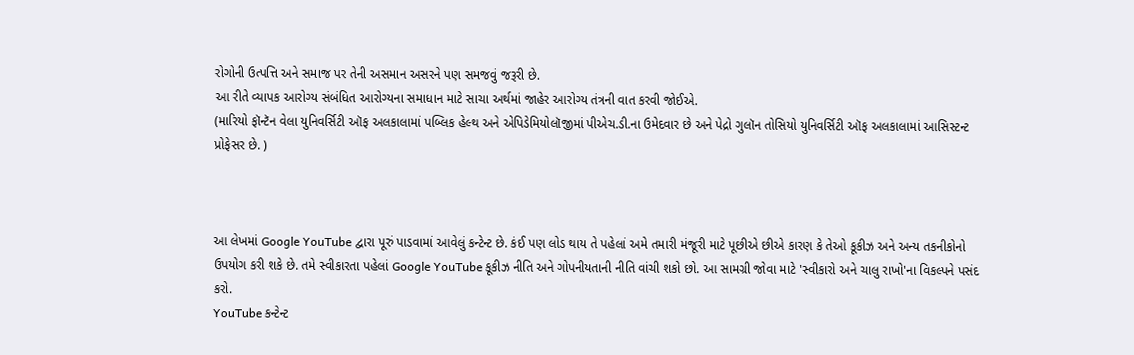રોગોની ઉત્પત્તિ અને સમાજ પર તેની અસમાન અસરને પણ સમજવું જરૂરી છે.
આ રીતે વ્યાપક આરોગ્ય સંબંધિત આરોગ્યના સમાધાન માટે સાચા અર્થમાં જાહેર આરોગ્ય તંત્રની વાત કરવી જોઈએ.
(મારિયો ફૉન્ટૅન વેલા યુનિવર્સિટી ઑફ અલકાલામાં પબ્લિક હેલ્થ અને એપિડેમિયોલૉજીમાં પીએચ.ડી.ના ઉમેદવાર છે અને પેદ્રો ગુલૉન તોસિયો યુનિવર્સિટી ઑફ અલકાલામાં આસિસ્ટન્ટ પ્રોફેસર છે. )



આ લેખમાં Google YouTube દ્વારા પૂરું પાડવામાં આવેલું કન્ટેન્ટ છે. કંઈ પણ લોડ થાય તે પહેલાં અમે તમારી મંજૂરી માટે પૂછીએ છીએ કારણ કે તેઓ કૂકીઝ અને અન્ય તકનીકોનો ઉપયોગ કરી શકે છે. તમે સ્વીકારતા પહેલાં Google YouTube કૂકીઝ નીતિ અને ગોપનીયતાની નીતિ વાંચી શકો છો. આ સામગ્રી જોવા માટે 'સ્વીકારો અને ચાલુ રાખો'ના વિકલ્પને પસંદ કરો.
YouTube કન્ટેન્ટ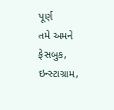પૂર્ણ
તમે અમને ફેસબુક, ઇન્સ્ટાગ્રામ,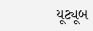યૂટ્યૂબ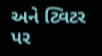અને ટ્વિટર પર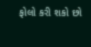ફોલો કરી શકો છો